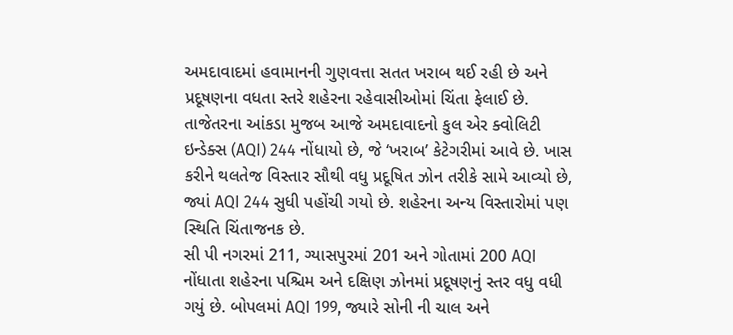અમદાવાદમાં હવામાનની ગુણવત્તા સતત ખરાબ થઈ રહી છે અને પ્રદૂષણના વધતા સ્તરે શહેરના રહેવાસીઓમાં ચિંતા ફેલાઈ છે. તાજેતરના આંકડા મુજબ આજે અમદાવાદનો કુલ એર ક્વોલિટી ઇન્ડેક્સ (AQI) 244 નોંધાયો છે, જે ‘ખરાબ’ કેટેગરીમાં આવે છે. ખાસ કરીને થલતેજ વિસ્તાર સૌથી વધુ પ્રદૂષિત ઝોન તરીકે સામે આવ્યો છે, જ્યાં AQI 244 સુધી પહોંચી ગયો છે. શહેરના અન્ય વિસ્તારોમાં પણ સ્થિતિ ચિંતાજનક છે.
સી પી નગરમાં 211, ગ્યાસપુરમાં 201 અને ગોતામાં 200 AQI નોંધાતા શહેરના પશ્ચિમ અને દક્ષિણ ઝોનમાં પ્રદૂષણનું સ્તર વધુ વધી ગયું છે. બોપલમાં AQI 199, જ્યારે સોની ની ચાલ અને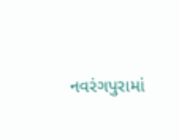નવરંગપુરામાં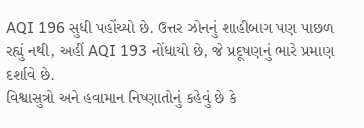AQI 196 સુધી પહોંચ્યો છે. ઉત્તર ઝોનનું શાહીબાગ પણ પાછળ રહ્યું નથી, અહીં AQI 193 નોંધાયો છે, જે પ્રદૂષણનું ભારે પ્રમાણ દર્શાવે છે.
વિશ્વાસુત્રો અને હવામાન નિષ્ણાતોનું કહેવું છે કે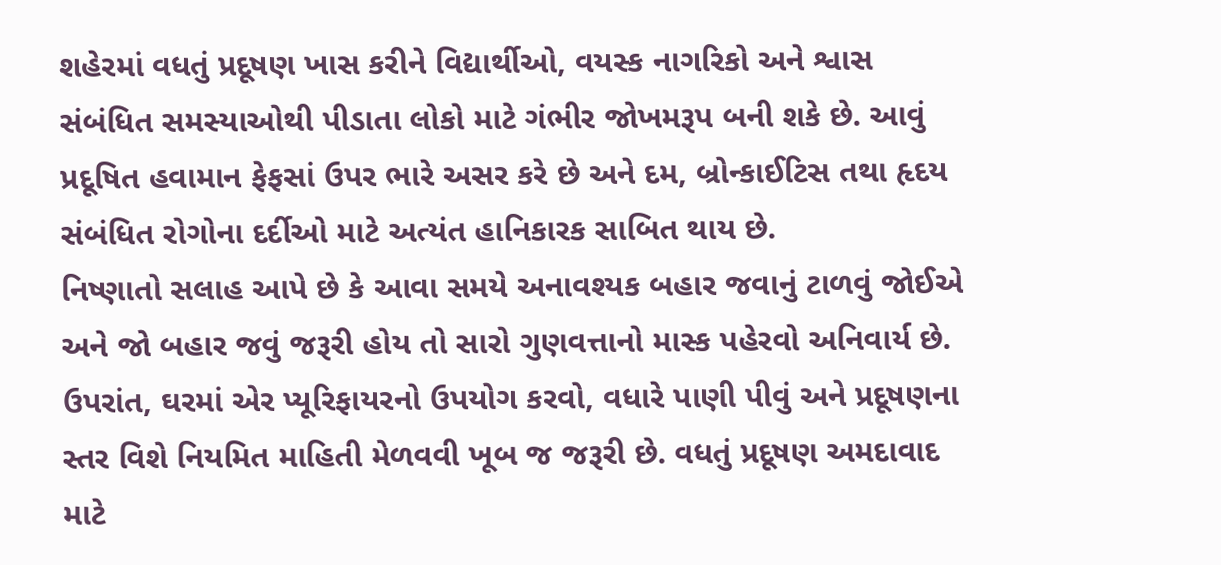શહેરમાં વધતું પ્રદૂષણ ખાસ કરીને વિદ્યાર્થીઓ, વયસ્ક નાગરિકો અને શ્વાસ સંબંધિત સમસ્યાઓથી પીડાતા લોકો માટે ગંભીર જોખમરૂપ બની શકે છે. આવું પ્રદૂષિત હવામાન ફેફસાં ઉપર ભારે અસર કરે છે અને દમ, બ્રોન્કાઈટિસ તથા હૃદય સંબંધિત રોગોના દર્દીઓ માટે અત્યંત હાનિકારક સાબિત થાય છે.
નિષ્ણાતો સલાહ આપે છે કે આવા સમયે અનાવશ્યક બહાર જવાનું ટાળવું જોઈએ અને જો બહાર જવું જરૂરી હોય તો સારો ગુણવત્તાનો માસ્ક પહેરવો અનિવાર્ય છે. ઉપરાંત, ઘરમાં એર પ્યૂરિફાયરનો ઉપયોગ કરવો, વધારે પાણી પીવું અને પ્રદૂષણના સ્તર વિશે નિયમિત માહિતી મેળવવી ખૂબ જ જરૂરી છે. વધતું પ્રદૂષણ અમદાવાદ માટે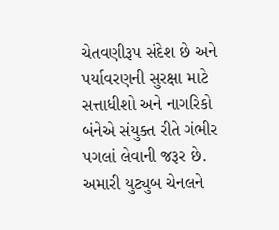ચેતવણીરૂપ સંદેશ છે અને પર્યાવરણની સુરક્ષા માટે સત્તાધીશો અને નાગરિકો બંનેએ સંયુક્ત રીતે ગંભીર પગલાં લેવાની જરૂર છે.
અમારી યુટ્યુબ ચેનલને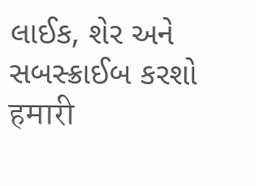લાઈક, શેર અને સબસ્ક્રાઈબ કરશો
हमारी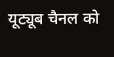यूट्यूब चैनल को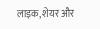लाइक, शेयर और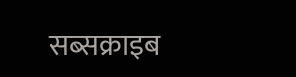सब्सक्राइब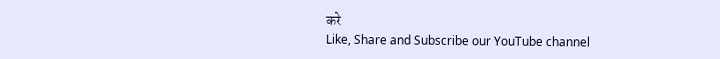करे
Like, Share and Subscribe our YouTube channel